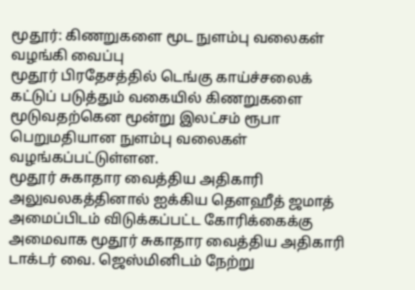மூதூர்: கிணறுகளை மூட நுளம்பு வலைகள் வழங்கி வைப்பு
மூதூர் பிரதேசத்தில் டெங்கு காய்ச்சலைக் கட்டுப் படுத்தும் வகையில் கிணறுகளை மூடுவதற்கென மூன்று இலட்சம் ரூபா பெறுமதியான நுளம்பு வலைகள் வழங்கப்பட்டுள்ளன.
மூதூர் சுகாதார வைத்திய அதிகாரி அலுவலகத்தினால் ஐக்கிய தௌஹீத் ஜமாத் அமைப்பிடம் விடுக்கப்பட்ட கோரிக்கைக்கு அமைவாக மூதூர் சுகாதார வைத்திய அதிகாரி டாக்டர் வை. ஜெஸ்மினிடம் நேற்று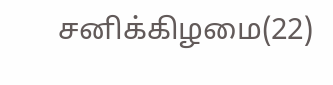சனிக்கிழமை(22)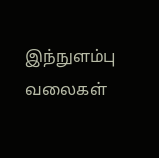இந்நுளம்பு வலைகள்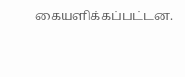கையளிக்கப்பட்டன.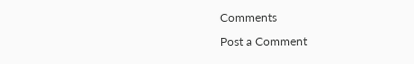Comments
Post a Comment